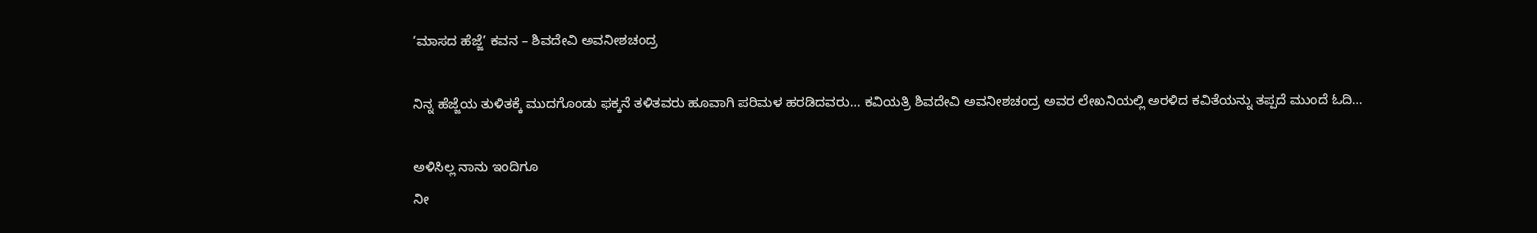‘ಮಾಸದ ಹೆಜ್ಜೆ’ ಕವನ – ಶಿವದೇವಿ ಅವನೀಶಚಂದ್ರ

ನಿನ್ನ ಹೆಜ್ಜೆಯ ತುಳಿತಕ್ಕೆ ಮುದಗೊಂಡು ಫಕ್ಕನೆ ತಳಿತವರು ಹೂವಾಗಿ ಪರಿಮಳ ಹರಡಿದವರು… ಕವಿಯತ್ರಿ ಶಿವದೇವಿ ಅವನೀಶಚಂದ್ರ ಅವರ ಲೇಖನಿಯಲ್ಲಿ ಅರಳಿದ ಕವಿತೆಯನ್ನು ತಪ್ಪದೆ ಮುಂದೆ ಓದಿ…

ಅಳಿಸಿಲ್ಲ ನಾನು ಇಂದಿಗೂ
ನೀ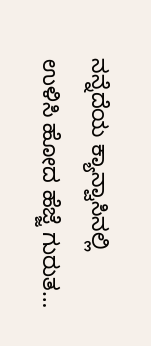ನನ್ನೆದೆಯ ಕ್ಯಾನ್ವಾಸಿನಲ್ಲಿ
ಉಳಿಸಿ ಹೋದ ಹೆಜ್ಜೆ ಗುರುತ…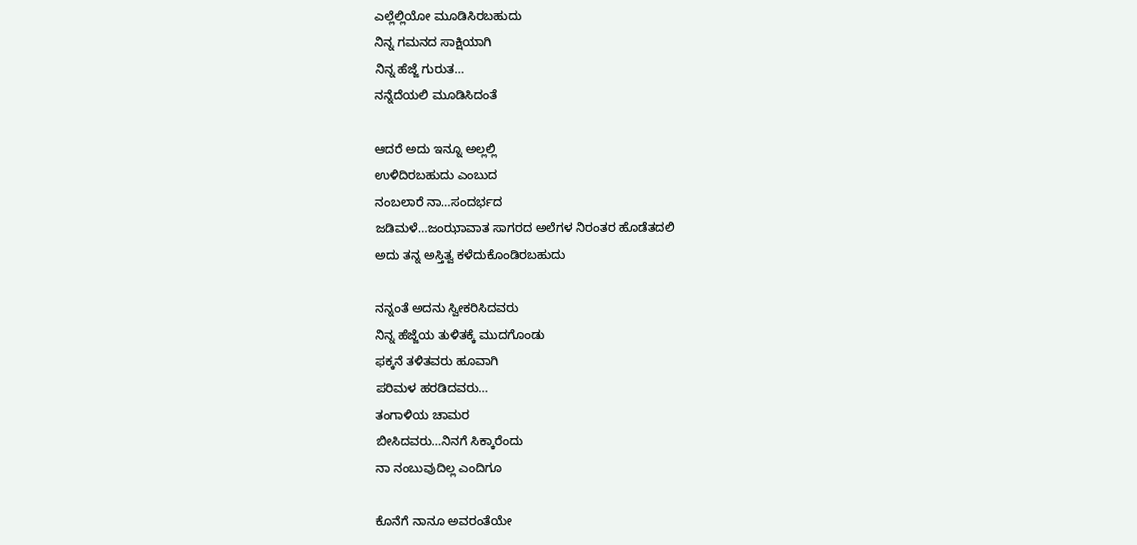ಎಲ್ಲೆಲ್ಲಿಯೋ ಮೂಡಿಸಿರಬಹುದು
ನಿನ್ನ ಗಮನದ ಸಾಕ್ಷಿಯಾಗಿ
ನಿನ್ನ ಹೆಜ್ಜೆ ಗುರುತ…
ನನ್ನೆದೆಯಲಿ ಮೂಡಿಸಿದಂತೆ

ಆದರೆ ಅದು ಇನ್ನೂ ಅಲ್ಲಲ್ಲಿ
ಉಳಿದಿರಬಹುದು ಎಂಬುದ
ನಂಬಲಾರೆ ನಾ…ಸಂದರ್ಭದ
ಜಡಿಮಳೆ…ಜಂಝಾವಾತ ಸಾಗರದ ಅಲೆಗಳ ನಿರಂತರ ಹೊಡೆತದಲಿ
ಅದು ತನ್ನ ಅಸ್ತಿತ್ವ ಕಳೆದುಕೊಂಡಿರಬಹುದು

ನನ್ನಂತೆ ಅದನು ಸ್ವೀಕರಿಸಿದವರು
ನಿನ್ನ ಹೆಜ್ಜೆಯ ತುಳಿತಕ್ಕೆ ಮುದಗೊಂಡು
ಫಕ್ಕನೆ ತಳಿತವರು ಹೂವಾಗಿ
ಪರಿಮಳ ಹರಡಿದವರು…
ತಂಗಾಳಿಯ ಚಾಮರ
ಬೀಸಿದವರು…ನಿನಗೆ ಸಿಕ್ಕಾರೆಂದು
ನಾ ನಂಬುವುದಿಲ್ಲ ಎಂದಿಗೂ

ಕೊನೆಗೆ ನಾನೂ ಅವರಂತೆಯೇ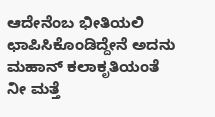ಆದೇನೆಂಬ ಭೀತಿಯಲಿ
ಛಾಪಿಸಿಕೊಂಡಿದ್ದೇನೆ ಅದನು
ಮಹಾನ್ ಕಲಾಕೃತಿಯಂತೆ
ನೀ ಮತ್ತೆ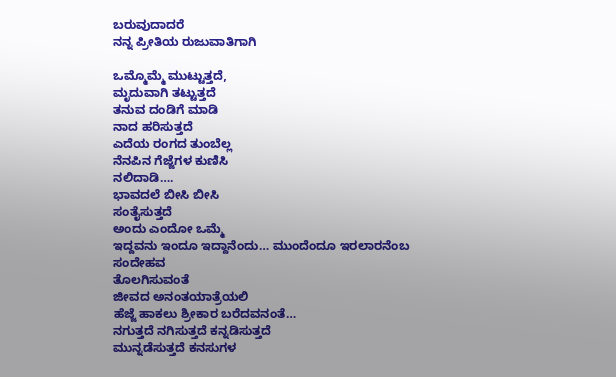ಬರುವುದಾದರೆ
ನನ್ನ ಪ್ರೀತಿಯ ರುಜುವಾತಿಗಾಗಿ

ಒಮ್ಮೊಮ್ಮೆ ಮುಟ್ಟುತ್ತದೆ,
ಮೃದುವಾಗಿ ತಟ್ಟುತ್ತದೆ
ತನುವ ದಂಡಿಗೆ ಮಾಡಿ
ನಾದ ಹರಿಸುತ್ತದೆ
ಎದೆಯ ರಂಗದ ತುಂಬೆಲ್ಲ
ನೆನಪಿನ ಗೆಜ್ಜೆಗಳ ಕುಣಿಸಿ
ನಲಿದಾಡಿ….
ಭಾವದಲೆ ಬೀಸಿ ಬೀಸಿ
ಸಂತೈಸುತ್ತದೆ
ಅಂದು ಎಂದೋ ಒಮ್ಮೆ
ಇದ್ದವನು ಇಂದೂ ಇದ್ದಾನೆಂದು… ಮುಂದೆಂದೂ ಇರಲಾರನೆಂಬ ಸಂದೇಹವ
ತೊಲಗಿಸುವಂತೆ
ಜೀವದ ಅನಂತಯಾತ್ರೆಯಲಿ
ಹೆಜ್ಜೆ ಹಾಕಲು ಶ್ರೀಕಾರ ಬರೆದವನಂತೆ…
ನಗುತ್ತದೆ ನಗಿಸುತ್ತದೆ ಕನ್ನಡಿಸುತ್ತದೆ
ಮುನ್ನಡೆಸುತ್ತದೆ ಕನಸುಗಳ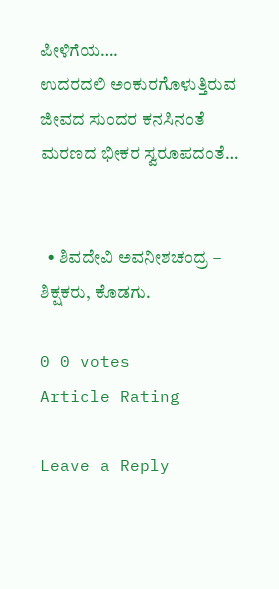ಪೀಳಿಗೆಯ….
ಉದರದಲಿ ಅಂಕುರಗೊಳುತ್ತಿರುವ
ಜೀವದ ಸುಂದರ ಕನಸಿನಂತೆ
ಮರಣದ ಭೀಕರ ಸ್ವರೂಪದಂತೆ…


  • ಶಿವದೇವಿ ಅವನೀಶಚಂದ್ರ – ಶಿಕ್ಷಕರು, ಕೊಡಗು.

0 0 votes
Article Rating

Leave a Reply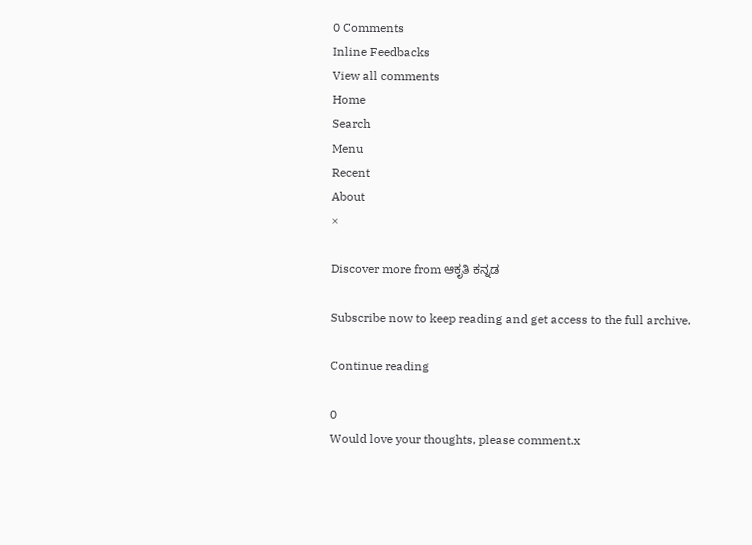0 Comments
Inline Feedbacks
View all comments
Home
Search
Menu
Recent
About
×

Discover more from ಆಕೃತಿ ಕನ್ನಡ

Subscribe now to keep reading and get access to the full archive.

Continue reading

0
Would love your thoughts, please comment.x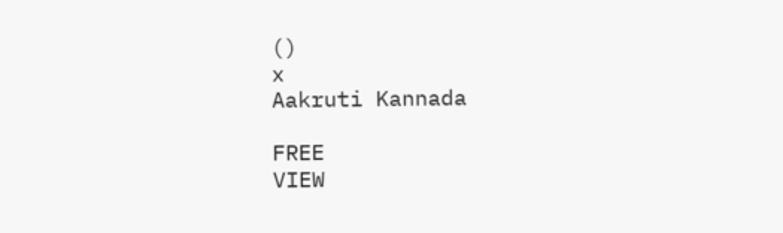()
x
Aakruti Kannada

FREE
VIEW